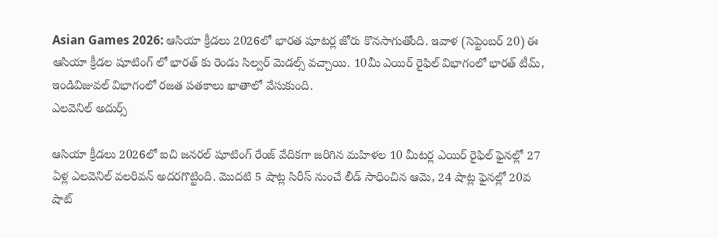Asian Games 2026: ఆసియా క్రీడలు 2026లో భారత షూటర్ల జోరు కొనసాగుతోంది. ఇవాళ (సెప్టెంబర్ 20) ఈ ఆసియా క్రీడల షూటింగ్ లో భారత్ కు రెండు సిల్వర్ మెడల్స్ వచ్చాయి. 10మీ ఎయిర్ రైఫిల్ విభాగంలో భారత్ టీమ్, ఇండివిజువల్ విభాగంలో రజత పతకాలు ఖాతాలో వేసుకుంది.
ఎలవెనిల్ అదుర్స్

ఆసియా క్రీడలు 2026లో ఐచి జనరల్ షూటింగ్ రేంజ్ వేదికగా జరిగిన మహిళల 10 మీటర్ల ఎయిర్ రైఫిల్ ఫైనల్లో 27 ఏళ్ల ఎలవెనిల్ వలరివన్ అదరగొట్టింది. మొదటి 5 షాట్ల సిరీస్ నుంచే లీడ్ సాధించిన ఆమె, 24 షాట్ల ఫైనల్లో 20వ షాట్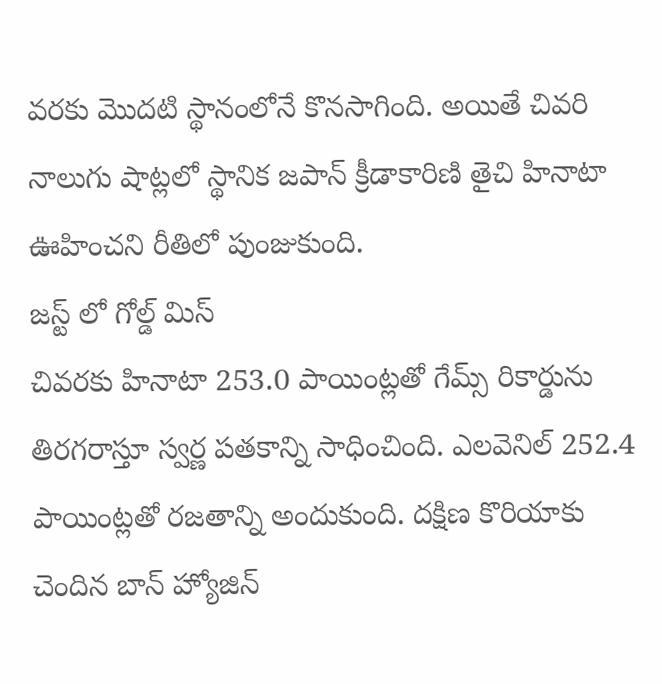వరకు మొదటి స్థానంలోనే కొనసాగింది. అయితే చివరి నాలుగు షాట్లలో స్థానిక జపాన్ క్రీడాకారిణి తైచి హినాటా ఊహించని రీతిలో పుంజుకుంది.
జస్ట్ లో గోల్డ్ మిస్
చివరకు హినాటా 253.0 పాయింట్లతో గేమ్స్ రికార్డును తిరగరాస్తూ స్వర్ణ పతకాన్ని సాధించింది. ఎలవెనిల్ 252.4 పాయింట్లతో రజతాన్ని అందుకుంది. దక్షిణ కొరియాకు చెందిన బాన్ హ్యోజిన్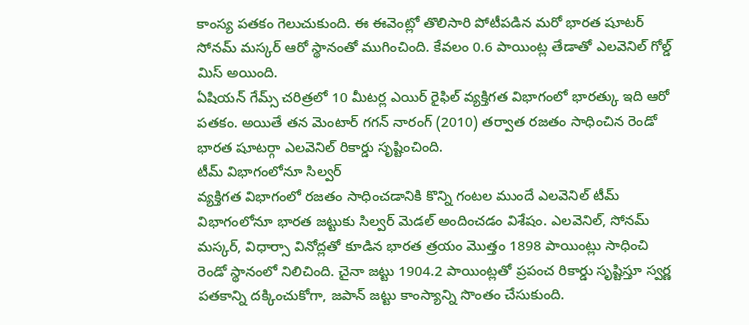కాంస్య పతకం గెలుచుకుంది. ఈ ఈవెంట్లో తొలిసారి పోటీపడిన మరో భారత షూటర్ సోనమ్ మస్కర్ ఆరో స్థానంతో ముగించింది. కేవలం 0.6 పాయింట్ల తేడాతో ఎలవెనిల్ గోల్డ్ మిస్ అయింది.
ఏషియన్ గేమ్స్ చరిత్రలో 10 మీటర్ల ఎయిర్ రైఫిల్ వ్యక్తిగత విభాగంలో భారత్కు ఇది ఆరో పతకం. అయితే తన మెంటార్ గగన్ నారంగ్ (2010) తర్వాత రజతం సాధించిన రెండో భారత షూటర్గా ఎలవెనిల్ రికార్డు సృష్టించింది.
టీమ్ విభాగంలోనూ సిల్వర్
వ్యక్తిగత విభాగంలో రజతం సాధించడానికి కొన్ని గంటల ముందే ఎలవెనిల్ టీమ్ విభాగంలోనూ భారత జట్టుకు సిల్వర్ మెడల్ అందించడం విశేషం. ఎలవెనిల్, సోనమ్ మస్కర్, విధార్సా వినోద్లతో కూడిన భారత త్రయం మొత్తం 1898 పాయింట్లు సాధించి రెండో స్థానంలో నిలిచింది. చైనా జట్టు 1904.2 పాయింట్లతో ప్రపంచ రికార్డు సృష్టిస్తూ స్వర్ణ పతకాన్ని దక్కించుకోగా, జపాన్ జట్టు కాంస్యాన్ని సొంతం చేసుకుంది.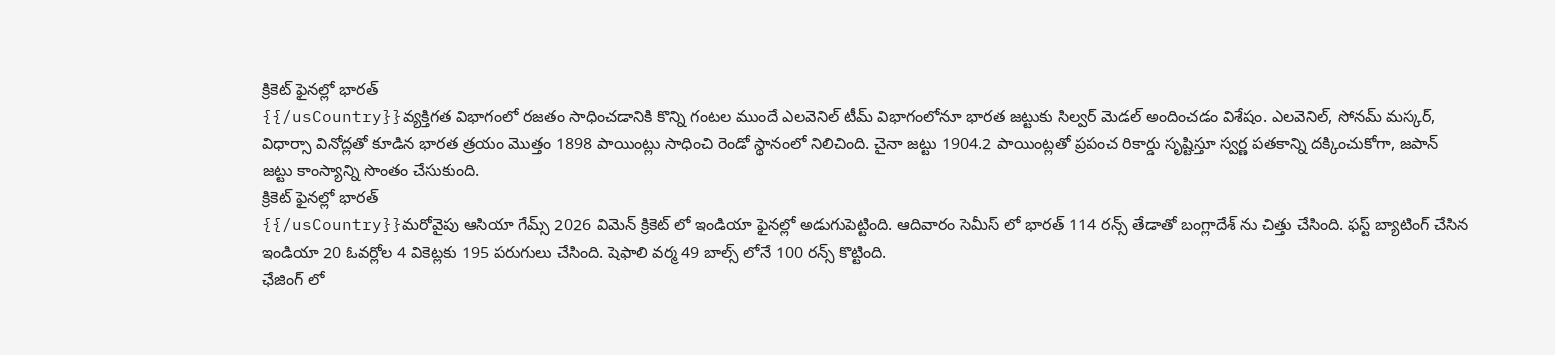క్రికెట్ ఫైనల్లో భారత్
{{/usCountry}}వ్యక్తిగత విభాగంలో రజతం సాధించడానికి కొన్ని గంటల ముందే ఎలవెనిల్ టీమ్ విభాగంలోనూ భారత జట్టుకు సిల్వర్ మెడల్ అందించడం విశేషం. ఎలవెనిల్, సోనమ్ మస్కర్, విధార్సా వినోద్లతో కూడిన భారత త్రయం మొత్తం 1898 పాయింట్లు సాధించి రెండో స్థానంలో నిలిచింది. చైనా జట్టు 1904.2 పాయింట్లతో ప్రపంచ రికార్డు సృష్టిస్తూ స్వర్ణ పతకాన్ని దక్కించుకోగా, జపాన్ జట్టు కాంస్యాన్ని సొంతం చేసుకుంది.
క్రికెట్ ఫైనల్లో భారత్
{{/usCountry}}మరోవైపు ఆసియా గేమ్స్ 2026 విమెన్ క్రికెట్ లో ఇండియా ఫైనల్లో అడుగుపెట్టింది. ఆదివారం సెమీస్ లో భారత్ 114 రన్స్ తేడాతో బంగ్లాదేశ్ ను చిత్తు చేసింది. ఫస్ట్ బ్యాటింగ్ చేసిన ఇండియా 20 ఓవర్లోల 4 వికెట్లకు 195 పరుగులు చేసింది. షెఫాలి వర్మ 49 బాల్స్ లోనే 100 రన్స్ కొట్టింది.
ఛేజింగ్ లో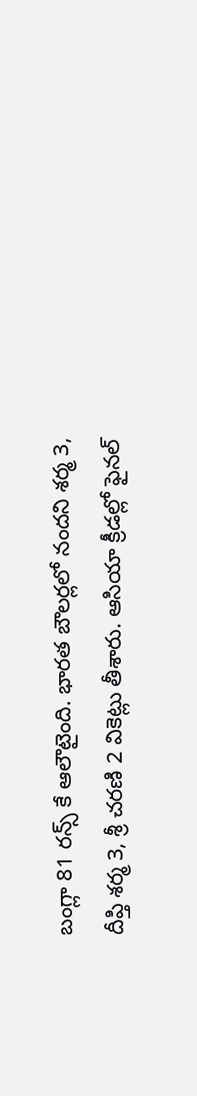బంగ్లా 81 రన్స్ కే ఆలౌటైంది. భారత బౌలర్లలో నందని శర్మ 3, దీప్తి శర్మ 3, శ్రీ చరణి 2 వికెట్లు తీశారు. ఆసియా క్రీడల్లో ఫైనల్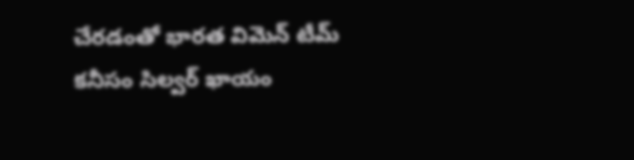చేరడంతో భారత విమెన్ టీమ్ కనీసం సిల్వర్ ఖాయం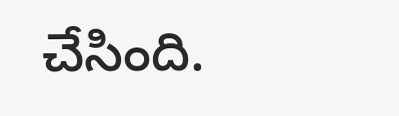చేసింది.